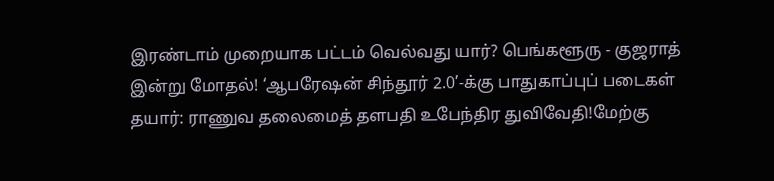இரண்டாம் முறையாக பட்டம் வெல்வது யார்? பெங்களூரு - குஜராத் இன்று மோதல்! ‘ஆபரேஷன் சிந்தூர் 2.0’-க்கு பாதுகாப்புப் படைகள் தயார்: ராணுவ தலைமைத் தளபதி உபேந்திர துவிவேதி!மேற்கு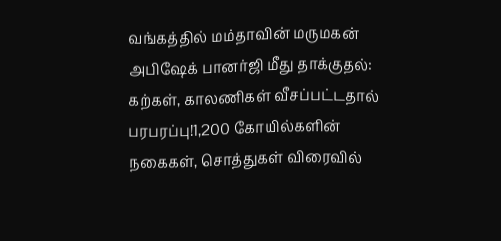வங்கத்தில் மம்தாவின் மருமகன் அபிஷேக் பானர்ஜி மீது தாக்குதல்: கற்கள், காலணிகள் வீசப்பட்டதால் பரபரப்பு!1,200 கோயில்களின் நகைகள், சொத்துகள் விரைவில்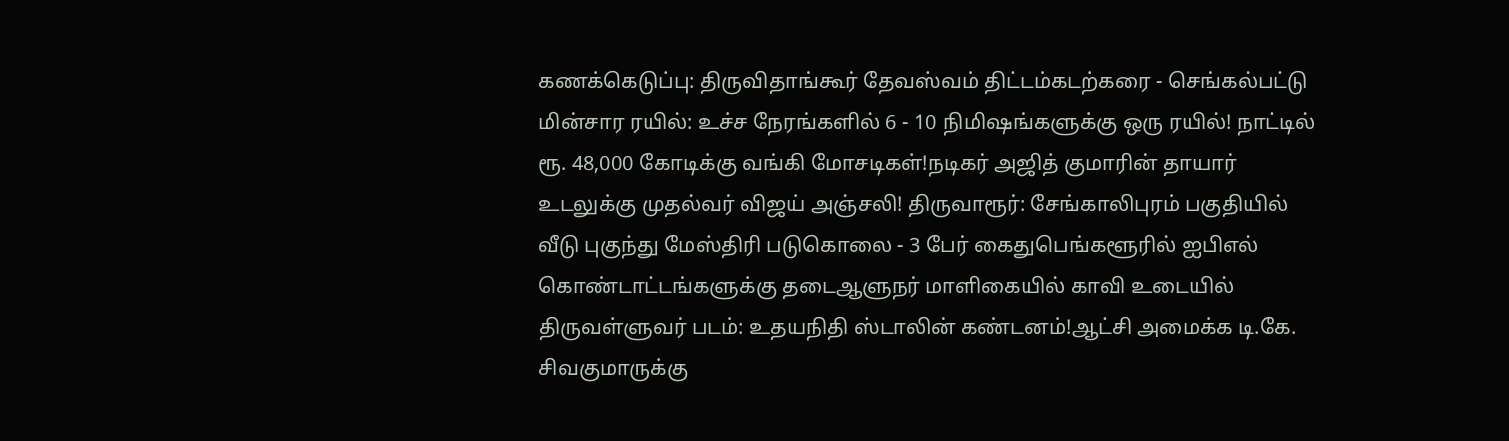கணக்கெடுப்பு: திருவிதாங்கூர் தேவஸ்வம் திட்டம்கடற்கரை - செங்கல்பட்டு மின்சார ரயில்: உச்ச நேரங்களில் 6 - 10 நிமிஷங்களுக்கு ஒரு ரயில்! நாட்டில் ரூ. 48,000 கோடிக்கு வங்கி மோசடிகள்!நடிகர் அஜித் குமாரின் தாயார் உடலுக்கு முதல்வர் விஜய் அஞ்சலி! திருவாரூர்: சேங்காலிபுரம் பகுதியில் வீடு புகுந்து மேஸ்திரி படுகொலை - 3 பேர் கைதுபெங்களூரில் ஐபிஎல் கொண்டாட்டங்களுக்கு தடைஆளுநர் மாளிகையில் காவி உடையில் திருவள்ளுவர் படம்: உதயநிதி ஸ்டாலின் கண்டனம்!ஆட்சி அமைக்க டி.கே. சிவகுமாருக்கு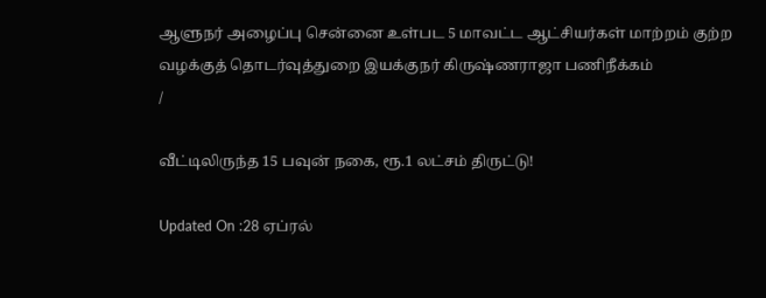ஆளுநர் அழைப்பு சென்னை உள்பட 5 மாவட்ட ஆட்சியர்கள் மாற்றம் குற்ற வழக்குத் தொடர்வுத்துறை இயக்குநர் கிருஷ்ணராஜா பணிநீக்கம்
/

வீட்டிலிருந்த 15 பவுன் நகை, ரூ.1 லட்சம் திருட்டு!

Updated On :28 ஏப்ரல்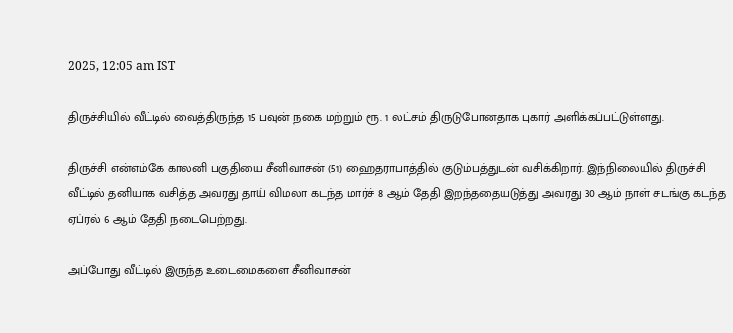2025, 12:05 am IST

திருச்சியில் வீட்டில் வைத்திருந்த 15 பவுன் நகை மற்றும் ரூ. 1 லட்சம் திருடுபோனதாக புகார் அளிக்கப்பட்டுள்ளது.

திருச்சி என்எம்கே காலனி பகுதியை சீனிவாசன் (51) ஹைதராபாத்தில் குடும்பத்துடன் வசிக்கிறார். இந்நிலையில் திருச்சி வீட்டில் தனியாக வசித்த அவரது தாய் விமலா கடந்த மார்ச் 8 ஆம் தேதி இறந்ததையடுத்து அவரது 30 ஆம் நாள் சடங்கு கடந்த ஏப்ரல் 6 ஆம் தேதி நடைபெற்றது.

அப்போது வீட்டில் இருந்த உடைமைகளை சீனிவாசன்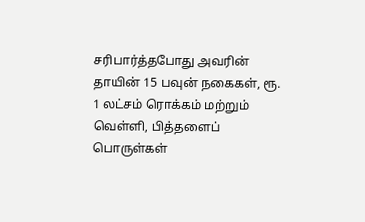சரிபார்த்தபோது அவரின் தாயின் 15 பவுன் நகைகள், ரூ. 1 லட்சம் ரொக்கம் மற்றும் வெள்ளி, பித்தளைப் பொருள்கள்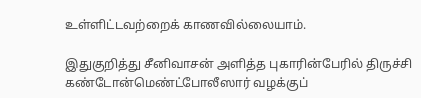உள்ளிட்டவற்றைக் காணவில்லையாம்.

இதுகுறித்து சீனிவாசன் அளித்த புகாரின்பேரில் திருச்சி கண்டோன்மெண்ட்போலீஸார் வழக்குப்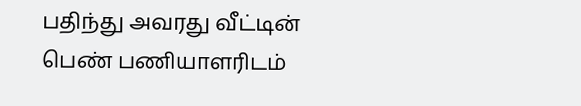பதிந்து அவரது வீட்டின் பெண் பணியாளரிடம்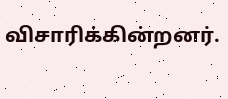விசாரிக்கின்றனர்.